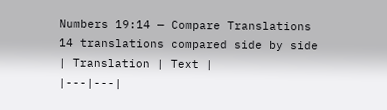Numbers 19:14 — Compare Translations
14 translations compared side by side
| Translation | Text |
|---|---|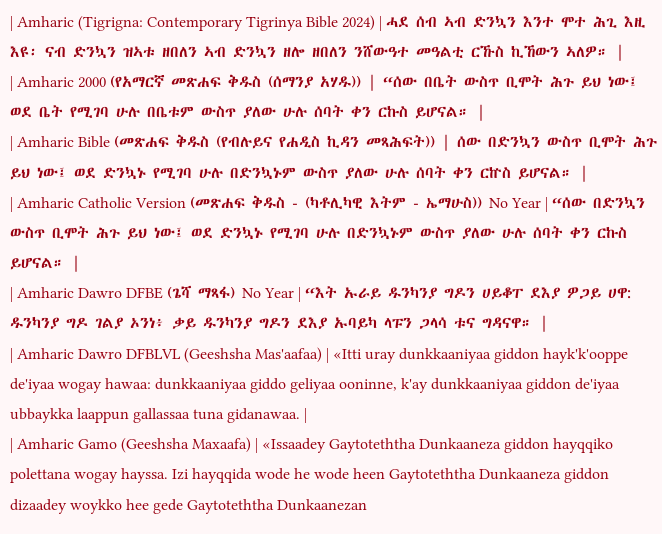| Amharic (Tigrigna: Contemporary Tigrinya Bible 2024) | ሓደ ሰብ ኣብ ድንኳን እንተ ሞተ ሕጊ እዚ እዩ፡ ናብ ድንኳን ዝኣቱ ዘበለን ኣብ ድንኳን ዘሎ ዘበለን ንሸውዓተ መዓልቲ ርኹስ ኪኸውን ኣለዎ። |
| Amharic 2000 (የአማርኛ መጽሐፍ ቅዱስ (ሰማንያ አሃዱ)) | “ሰው በቤት ውስጥ ቢሞት ሕጉ ይህ ነው፤ ወደ ቤት የሚገባ ሁሉ በቤቱም ውስጥ ያለው ሁሉ ሰባት ቀን ርኩስ ይሆናል። |
| Amharic Bible (መጽሐፍ ቅዱስ (የብሉይና የሐዲስ ኪዳን መጻሕፍት)) | ሰው በድንኳን ውስጥ ቢሞት ሕጉ ይህ ነው፤ ወደ ድንኳኑ የሚገባ ሁሉ በድንኳኑም ውስጥ ያለው ሁሉ ሰባት ቀን ርኵስ ይሆናል። |
| Amharic Catholic Version (መጽሐፍ ቅዱስ - (ካቶሊካዊ እትም - ኤማሁስ)) No Year | “ሰው በድንኳን ውስጥ ቢሞት ሕጉ ይህ ነው፤ ወደ ድንኳኑ የሚገባ ሁሉ በድንኳኑም ውስጥ ያለው ሁሉ ሰባት ቀን ርኩስ ይሆናል። |
| Amharic Dawro DFBE (ጌሻ ማጻፋ) No Year | “እት ኡራይ ዱንካንያ ግዶን ሀይቆፐ ደእያ ዎጋይ ሀዋ: ዱንካንያ ግዶ ገልያ ኦንነ፥ ቃይ ዱንካንያ ግዶን ደእያ ኡባይካ ላፑን ጋላሳ ቱና ግዳናዋ። |
| Amharic Dawro DFBLVL (Geeshsha Mas'aafaa) | «Itti uray dunkkaaniyaa giddon hayk'k'ooppe de'iyaa wogay hawaa: dunkkaaniyaa giddo geliyaa ooninne, k'ay dunkkaaniyaa giddon de'iyaa ubbaykka laappun gallassaa tuna gidanawaa. |
| Amharic Gamo (Geeshsha Maxaafa) | «Issaadey Gaytoteththa Dunkaaneza giddon hayqqiko polettana wogay hayssa. Izi hayqqida wode he wode heen Gaytoteththa Dunkaaneza giddon dizaadey woykko hee gede Gaytoteththa Dunkaanezan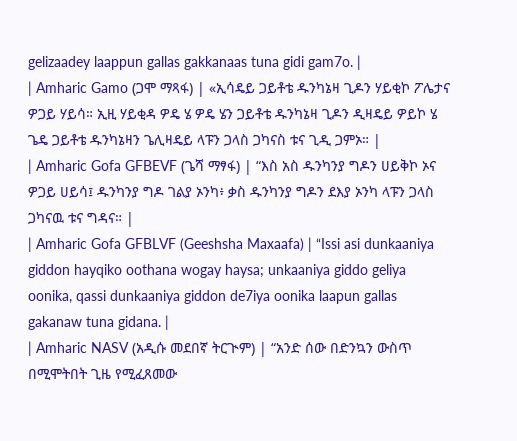gelizaadey laappun gallas gakkanaas tuna gidi gam7o. |
| Amharic Gamo (ጋሞ ማጻፋ) | «ኢሳዴይ ጋይቶቴ ዱንካኔዛ ጊዶን ሃይቂኮ ፖሌታና ዎጋይ ሃይሳ። ኢዚ ሃይቂዳ ዎዴ ሄ ዎዴ ሄን ጋይቶቴ ዱንካኔዛ ጊዶን ዲዛዴይ ዎይኮ ሄ ጌዴ ጋይቶቴ ዱንካኔዛን ጌሊዛዴይ ላፑን ጋላስ ጋካናስ ቱና ጊዲ ጋምኦ። |
| Amharic Gofa GFBEVF (ጌሻ ማፃፋ) | “እስ አስ ዱንካንያ ግዶን ሀይቅኮ ኦና ዎጋይ ሀይሳ፤ ዱንካንያ ግዶ ገልያ ኦንካ፥ ቃስ ዱንካንያ ግዶን ደእያ ኦንካ ላፑን ጋላስ ጋካናዉ ቱና ግዳና። |
| Amharic Gofa GFBLVF (Geeshsha Maxaafa) | “Issi asi dunkaaniya giddon hayqiko oothana wogay haysa; unkaaniya giddo geliya oonika, qassi dunkaaniya giddon de7iya oonika laapun gallas gakanaw tuna gidana. |
| Amharic NASV (አዲሱ መደበኛ ትርጒም) | “አንድ ሰው በድንኳን ውስጥ በሚሞትበት ጊዜ የሚፈጸመው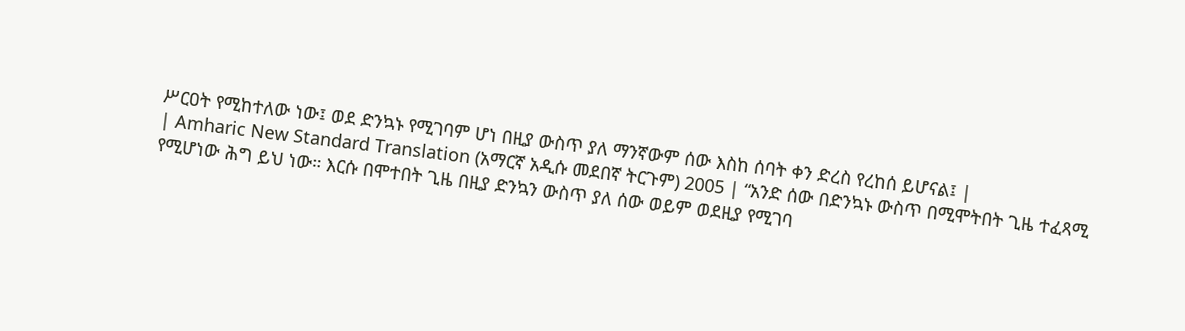ሥርዐት የሚከተለው ነው፤ ወደ ድንኳኑ የሚገባም ሆነ በዚያ ውስጥ ያለ ማንኛውም ሰው እስከ ሰባት ቀን ድረስ የረከሰ ይሆናል፤ |
| Amharic New Standard Translation (አማርኛ አዲሱ መደበኛ ትርጉም) 2005 | “አንድ ሰው በድንኳኑ ውስጥ በሚሞትበት ጊዜ ተፈጻሚ የሚሆነው ሕግ ይህ ነው። እርሱ በሞተበት ጊዜ በዚያ ድንኳን ውስጥ ያለ ሰው ወይም ወደዚያ የሚገባ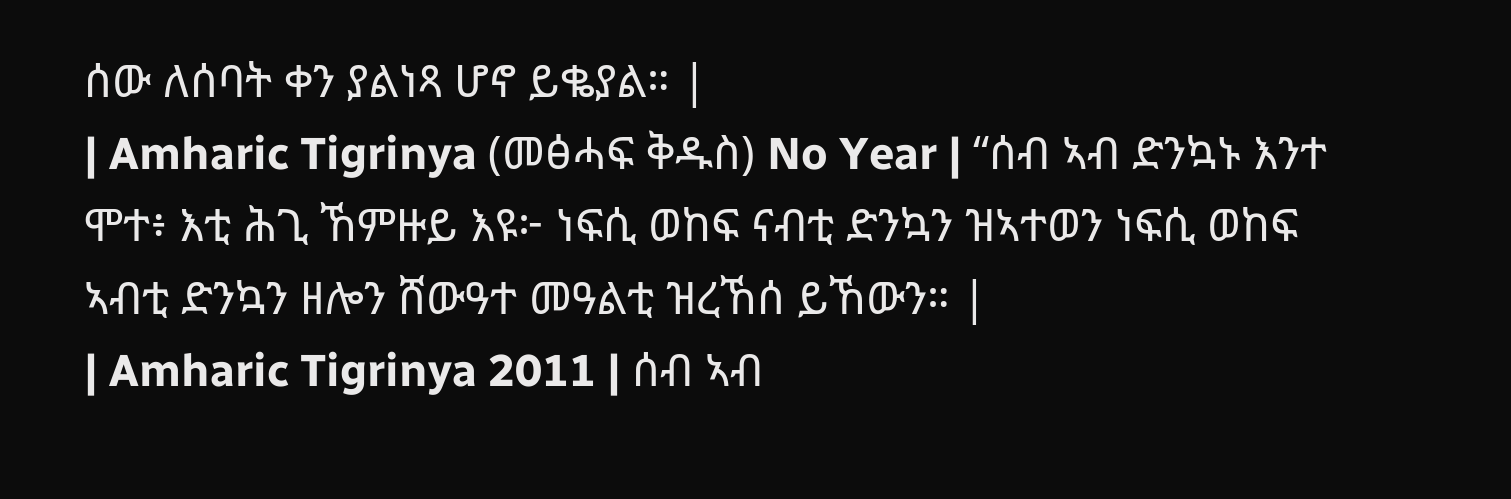ሰው ለሰባት ቀን ያልነጻ ሆኖ ይቈያል። |
| Amharic Tigrinya (መፅሓፍ ቅዱስ) No Year | “ሰብ ኣብ ድንኳኑ እንተ ሞተ፥ እቲ ሕጊ ኸምዙይ እዩ፦ ነፍሲ ወከፍ ናብቲ ድንኳን ዝኣተወን ነፍሲ ወከፍ ኣብቲ ድንኳን ዘሎን ሸውዓተ መዓልቲ ዝረኸሰ ይኸውን። |
| Amharic Tigrinya 2011 | ሰብ ኣብ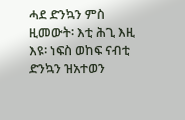ሓደ ድንኳን ምስ ዚመውት፡ እቲ ሕጊ እዚ እዩ፡ ነፍስ ወከፍ ናብቲ ድንኳን ዝአተወን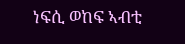ነፍሲ ወከፍ ኣብቲ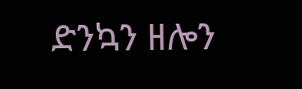ድንኳን ዘሎን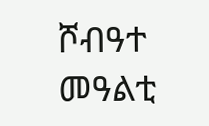ሾብዓተ መዓልቲ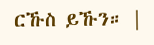ርኹስ ይኹን። |